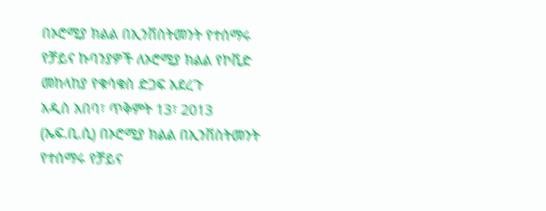በኦሮሚያ ክልል በኢንቨስትመንት የተሰማሩ የቻይና ኩባንያዎች ለኦሮሚያ ክልል የኮቪድ መከላከያ የቁሳቁስ ድጋፍ አደረጉ
አዲስ አበባ፣ ጥቅምት 13፣ 2013 (ኤፍ.ቢ.ሲ) በኦሮሚያ ክልል በኢንቨስትመንት የተሰማሩ የቻይና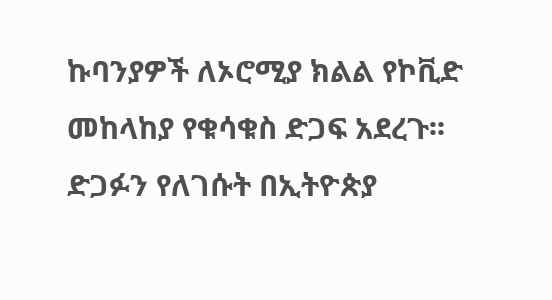ኩባንያዎች ለኦሮሚያ ክልል የኮቪድ መከላከያ የቁሳቁስ ድጋፍ አደረጉ፡፡
ድጋፉን የለገሱት በኢትዮጵያ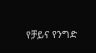የቻይና የንግድ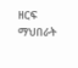ዘርፍ ማህበራት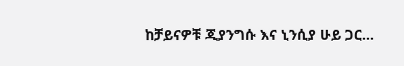ከቻይናዎቹ ጂያንግሱ እና ኒንሲያ ሁይ ጋር…